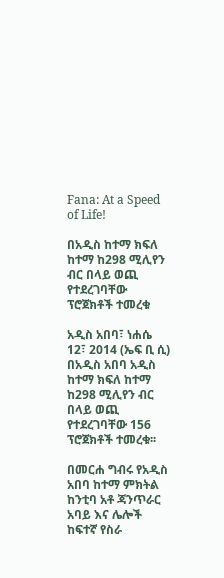Fana: At a Speed of Life!

በአዲስ ከተማ ክፍለ ከተማ ከ298 ሚሊየን ብር በላይ ወጪ የተደረገባቸው ፕሮጀክቶች ተመረቁ

አዲስ አበባ፣ ነሐሴ 12፣ 2014 (ኤፍ ቢ ሲ) በአዲስ አበባ አዲስ ከተማ ክፍለ ከተማ ከ298 ሚሊየን ብር በላይ ወጪ የተደረገባቸው 156 ፕሮጀክቶች ተመረቁ፡፡

በመርሐ ግብሩ የአዲስ አበባ ከተማ ምክትል ከንቲባ አቶ ጃንጥራር አባይ እና ሌሎች ከፍተኛ የስራ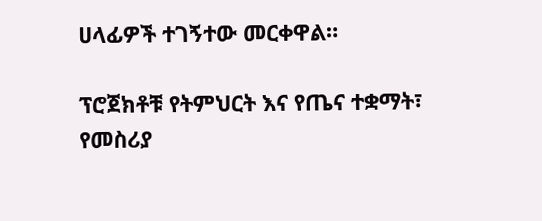ሀላፊዎች ተገኝተው መርቀዋል።

ፕሮጀክቶቹ የትምህርት እና የጤና ተቋማት፣ የመስሪያ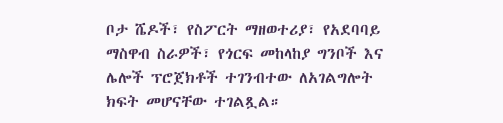ቦታ ሼዶች፣ የስፖርት ማዘወተሪያ፣ የአደባባይ ማስዋብ ስራዎች፣ የጎርፍ መከላከያ ግንቦች እና ሌሎች ፕሮጀክቶች ተገንብተው ለአገልግሎት ክፍት መሆናቸው ተገልጿል።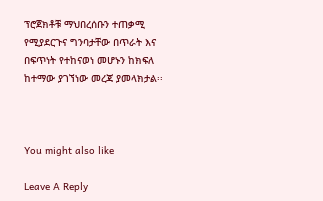ፕሮጀክቶቹ ማህበረሰቡን ተጠቃሚ የሚያደርጉና ግንባታቸው በጥራት እና በፍጥነት የተከናወነ መሆኑን ከክፍለ ከተማው ያገኘነው መረጃ ያመላክታል፡፡



You might also like

Leave A Reply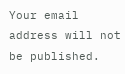Your email address will not be published.